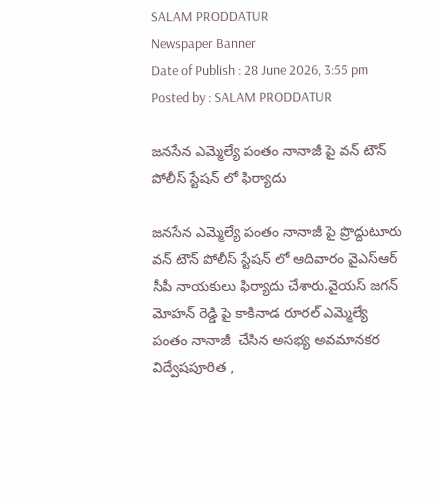SALAM PRODDATUR
Newspaper Banner
Date of Publish : 28 June 2026, 3:55 pm Posted by : SALAM PRODDATUR

జనసేన ఎమ్మెల్యే పంతం నానాజీ పై వన్ టౌన్ పోలీస్ స్టేషన్ లో ఫిర్యాదు

జనసేన ఎమ్మెల్యే పంతం నానాజీ పై ప్రొద్దుటూరు   వన్ టౌన్ పోలీస్ స్టేషన్ లో ఆదివారం వైఎస్ఆర్ సీపీ నాయకులు ఫిర్యాదు చేశారు.వైయస్ జగన్ మోహన్ రెడ్డి పై కాకినాడ రూరల్ ఎమ్మెల్యే  పంతం నానాజీ  చేసిన అసభ్య అవమానకర విద్వేషపూరిత ,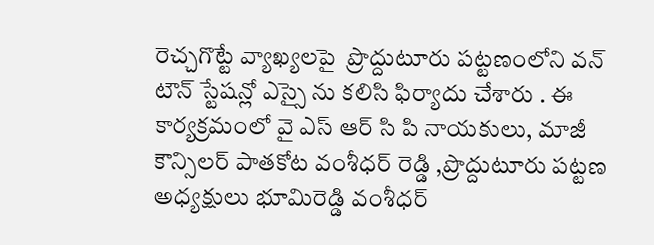రెచ్చగొట్టే వ్యాఖ్యలపై  ప్రొద్దుటూరు పట్టణంలోని వన్ టౌన్ స్టేషన్లో ఎస్సై ను కలిసి ఫిర్యాదు చేశారు . ఈ  కార్యక్రమంలో వై ఎస్ ఆర్ సి పి నాయకులు, మాజీ కౌన్సిలర్ పాతకోట వంశీధర్ రెడ్డి ,ప్రొద్దుటూరు పట్టణ అధ్యక్షులు భూమిరెడ్డి వంశీధర్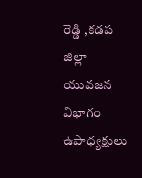రెడ్డి ,కడప జిల్లా యువజన విభాగం ఉపాధ్యక్షులు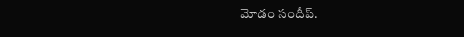మోడం సందీప్.